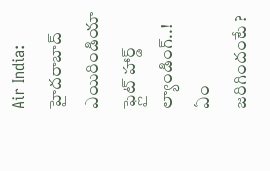Air India: హైదరాబాద్ ఎయిరిండియా ఫ్లైట్ హార్డ్ ల్యాండింగ్..! ఏం జరిగిందంటే ?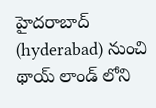హైదరాబాద్ (hyderabad) నుంచి థాయ్ లాండ్ లోని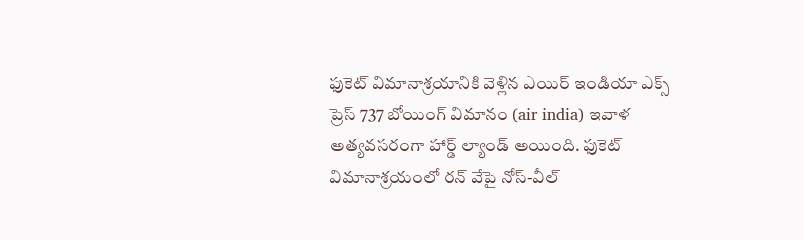ఫుకెట్ విమానాశ్రయానికి వెళ్లిన ఎయిర్ ఇండియా ఎక్స్ ప్రెస్ 737 బోయింగ్ విమానం (air india) ఇవాళ అత్యవసరంగా హార్డ్ ల్యాండ్ అయింది. ఫుకెట్ విమానాశ్రయంలో రన్ వేపై నోస్-వీల్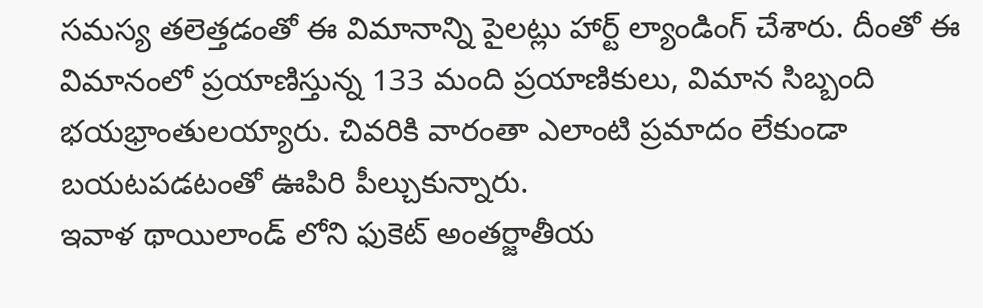సమస్య తలెత్తడంతో ఈ విమానాన్ని పైలట్లు హార్ట్ ల్యాండింగ్ చేశారు. దీంతో ఈ విమానంలో ప్రయాణిస్తున్న 133 మంది ప్రయాణికులు, విమాన సిబ్బంది భయభ్రాంతులయ్యారు. చివరికి వారంతా ఎలాంటి ప్రమాదం లేకుండా బయటపడటంతో ఊపిరి పీల్చుకున్నారు.
ఇవాళ థాయిలాండ్ లోని ఫుకెట్ అంతర్జాతీయ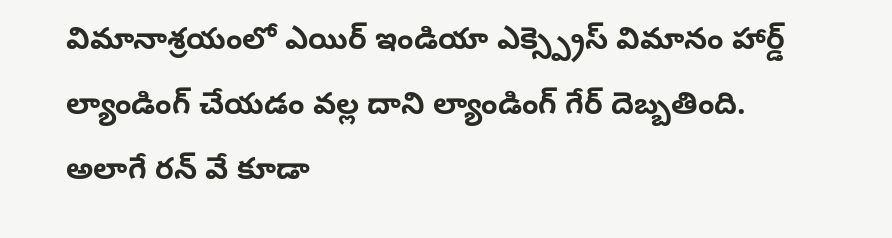విమానాశ్రయంలో ఎయిర్ ఇండియా ఎక్స్ప్రెస్ విమానం హార్డ్ ల్యాండింగ్ చేయడం వల్ల దాని ల్యాండింగ్ గేర్ దెబ్బతింది. అలాగే రన్ వే కూడా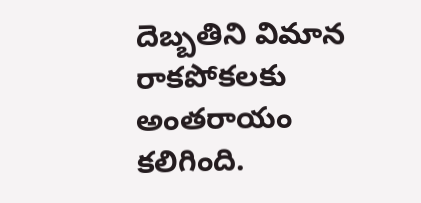దెబ్బతిని విమాన రాకపోకలకు అంతరాయం కలిగింది.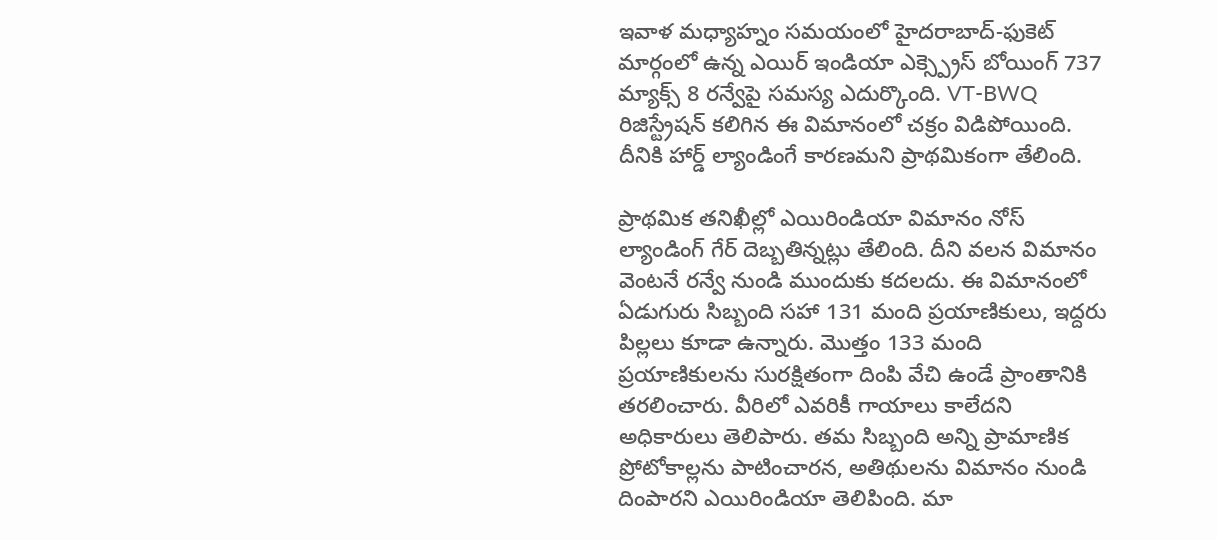ఇవాళ మధ్యాహ్నం సమయంలో హైదరాబాద్-ఫుకెట్ మార్గంలో ఉన్న ఎయిర్ ఇండియా ఎక్స్ప్రెస్ బోయింగ్ 737 మ్యాక్స్ 8 రన్వేపై సమస్య ఎదుర్కొంది. VT-BWQ రిజిస్ట్రేషన్ కలిగిన ఈ విమానంలో చక్రం విడిపోయింది. దీనికి హార్డ్ ల్యాండింగే కారణమని ప్రాథమికంగా తేలింది.

ప్రాథమిక తనిఖీల్లో ఎయిరిండియా విమానం నోస్ ల్యాండింగ్ గేర్ దెబ్బతిన్నట్లు తేలింది. దీని వలన విమానం వెంటనే రన్వే నుండి ముందుకు కదలదు. ఈ విమానంలో ఏడుగురు సిబ్బంది సహా 131 మంది ప్రయాణికులు, ఇద్దరు పిల్లలు కూడా ఉన్నారు. మొత్తం 133 మంది ప్రయాణికులను సురక్షితంగా దింపి వేచి ఉండే ప్రాంతానికి తరలించారు. వీరిలో ఎవరికీ గాయాలు కాలేదని అధికారులు తెలిపారు. తమ సిబ్బంది అన్ని ప్రామాణిక ప్రోటోకాల్లను పాటించారన, అతిథులను విమానం నుండి దింపారని ఎయిరిండియా తెలిపింది. మా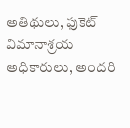అతిథులు, ఫుకెట్ విమానాశ్రయ అధికారులు, అందరి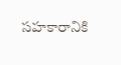సహకారానికి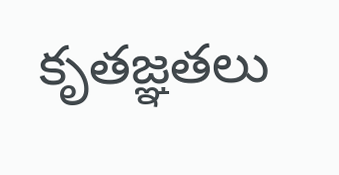కృతజ్ఞతలు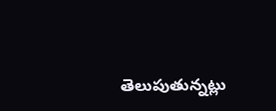తెలుపుతున్నట్లు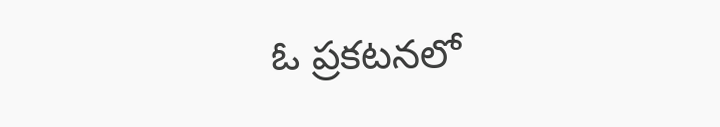ఓ ప్రకటనలో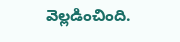వెల్లడించింది.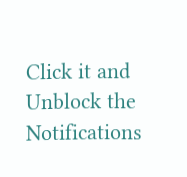Click it and Unblock the Notifications